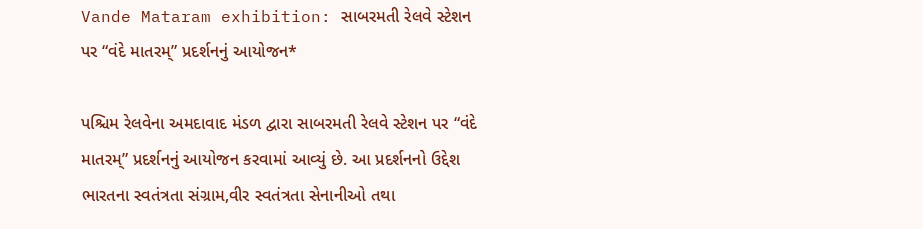Vande Mataram exhibition: સાબરમતી રેલવે સ્ટેશન પર “વંદે માતરમ્” પ્રદર્શનનું આયોજન*

પશ્ચિમ રેલવેના અમદાવાદ મંડળ દ્વારા સાબરમતી રેલવે સ્ટેશન પર “વંદે માતરમ્” પ્રદર્શનનું આયોજન કરવામાં આવ્યું છે. આ પ્રદર્શનનો ઉદ્દેશ ભારતના સ્વતંત્રતા સંગ્રામ,વીર સ્વતંત્રતા સેનાનીઓ તથા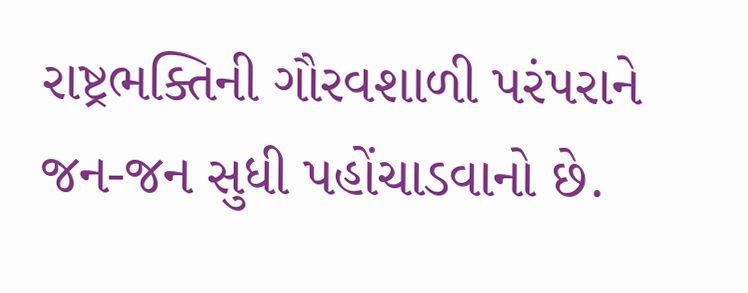રાષ્ટ્રભક્તિની ગૌરવશાળી પરંપરાને જન-જન સુધી પહોંચાડવાનો છે.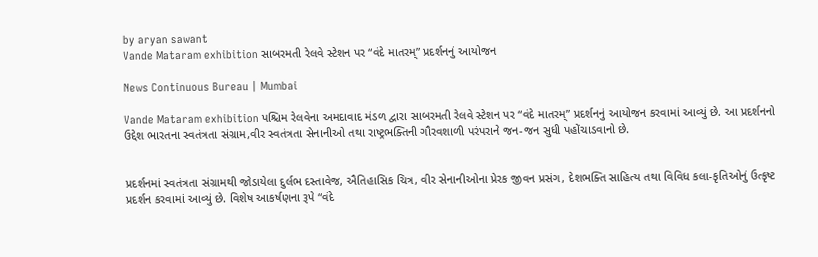by aryan sawant
Vande Mataram exhibition સાબરમતી રેલવે સ્ટેશન પર “વંદે માતરમ્” પ્રદર્શનનું આયોજન

News Continuous Bureau | Mumbai

Vande Mataram exhibition પશ્ચિમ રેલવેના અમદાવાદ મંડળ દ્વારા સાબરમતી રેલવે સ્ટેશન પર “વંદે માતરમ્” પ્રદર્શનનું આયોજન કરવામાં આવ્યું છે. આ પ્રદર્શનનો ઉદ્દેશ ભારતના સ્વતંત્રતા સંગ્રામ,વીર સ્વતંત્રતા સેનાનીઓ તથા રાષ્ટ્રભક્તિની ગૌરવશાળી પરંપરાને જન-જન સુધી પહોંચાડવાનો છે.


પ્રદર્શનમાં સ્વતંત્રતા સંગ્રામથી જોડાયેલા દુર્લભ દસ્તાવેજ, ઐતિહાસિક ચિત્ર, વીર સેનાનીઓના પ્રેરક જીવન પ્રસંગ, દેશભક્તિ સાહિત્ય તથા વિવિધ કલા-કૃતિઓનું ઉત્કૃષ્ટ પ્રદર્શન કરવામાં આવ્યું છે. વિશેષ આકર્ષણના રૂપે “વંદે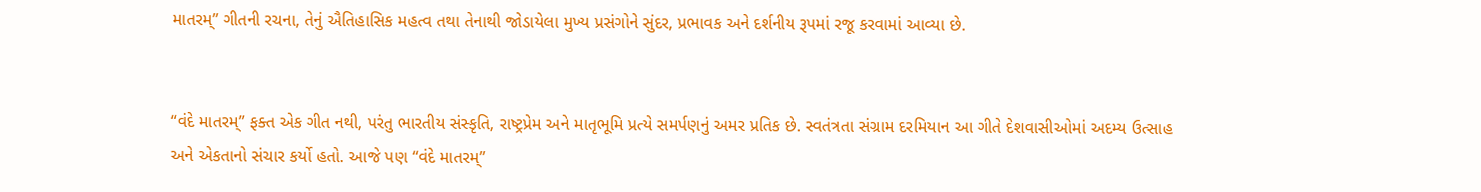માતરમ્” ગીતની રચના, તેનું ઐતિહાસિક મહત્વ તથા તેનાથી જોડાયેલા મુખ્ય પ્રસંગોને સુંદર, પ્રભાવક અને દર્શનીય રૂપમાં રજૂ કરવામાં આવ્યા છે.


“વંદે માતરમ્” ફક્ત એક ગીત નથી, પરંતુ ભારતીય સંસ્કૃતિ, રાષ્ટ્રપ્રેમ અને માતૃભૂમિ પ્રત્યે સમર્પણનું અમર પ્રતિક છે. સ્વતંત્રતા સંગ્રામ દરમિયાન આ ગીતે દેશવાસીઓમાં અદમ્ય ઉત્સાહ અને એકતાનો સંચાર કર્યો હતો. આજે પણ “વંદે માતરમ્”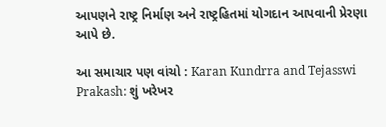આપણને રાષ્ટ્ર નિર્માણ અને રાષ્ટ્રહિતમાં યોગદાન આપવાની પ્રેરણા આપે છે.

આ સમાચાર પણ વાંચો : Karan Kundrra and Tejasswi Prakash: શું ખરેખર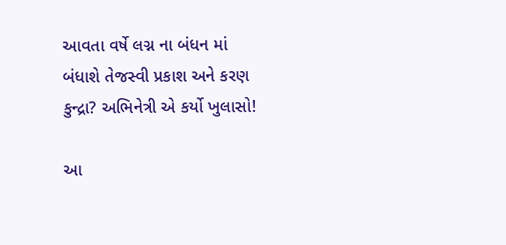આવતા વર્ષે લગ્ન ના બંધન માં બંધાશે તેજસ્વી પ્રકાશ અને કરણ કુન્દ્રા? અભિનેત્રી એ કર્યો ખુલાસો!

આ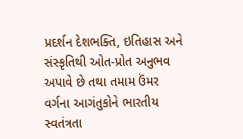પ્રદર્શન દેશભક્તિ, ઇતિહાસ અને સંસ્કૃતિથી ઓત-પ્રોત અનુભવ અપાવે છે તથા તમામ ઉંમર વર્ગના આગંતુકોને ભારતીય સ્વતંત્રતા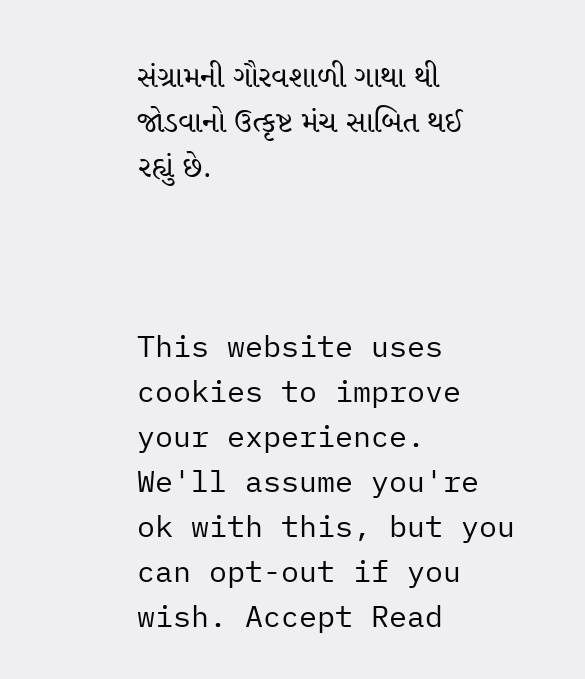સંગ્રામની ગૌરવશાળી ગાથા થી જોડવાનો ઉત્કૃષ્ટ મંચ સાબિત થઈ રહ્યું છે.



This website uses cookies to improve your experience. We'll assume you're ok with this, but you can opt-out if you wish. Accept Read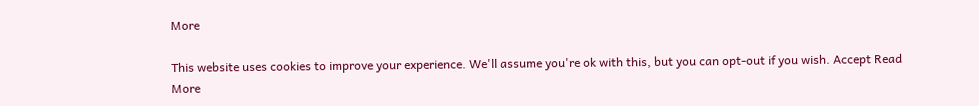More

This website uses cookies to improve your experience. We'll assume you're ok with this, but you can opt-out if you wish. Accept Read More